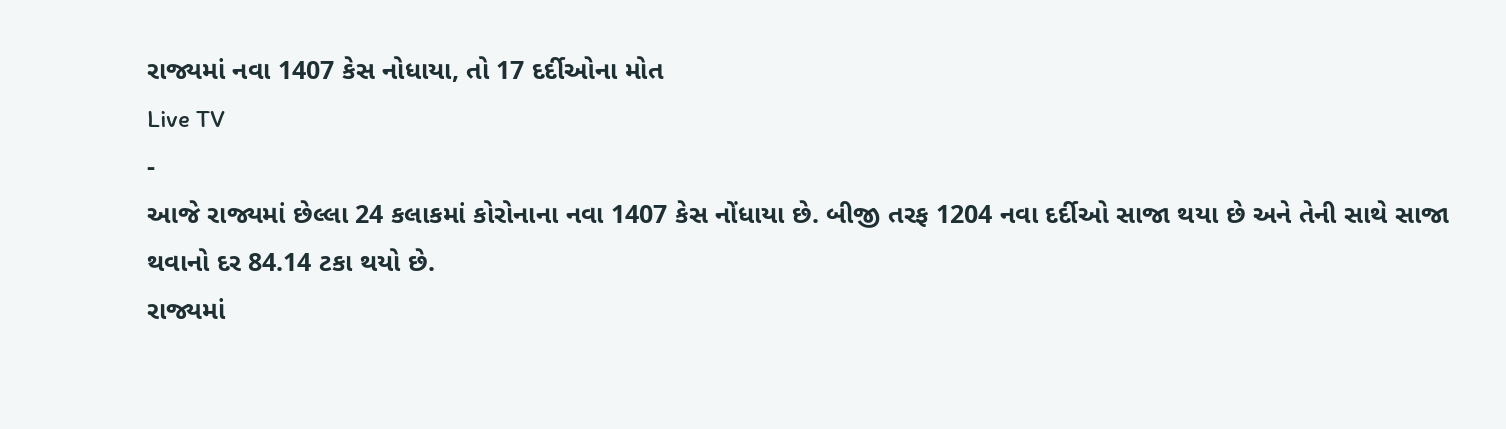રાજ્યમાં નવા 1407 કેસ નોધાયા, તો 17 દર્દીઓના મોત
Live TV
-
આજે રાજ્યમાં છેલ્લા 24 કલાકમાં કોરોનાના નવા 1407 કેસ નોંધાયા છે. બીજી તરફ 1204 નવા દર્દીઓ સાજા થયા છે અને તેની સાથે સાજા થવાનો દર 84.14 ટકા થયો છે.
રાજ્યમાં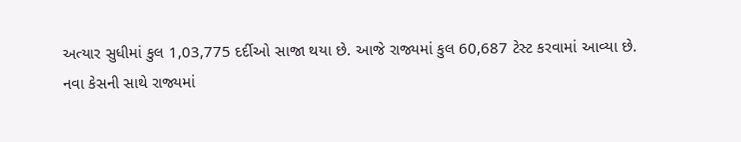અત્યાર સુધીમાં કુલ 1,03,775 દર્દીઓ સાજા થયા છે. આજે રાજ્યમાં કુલ 60,687 ટેસ્ટ કરવામાં આવ્યા છે.
નવા કેસની સાથે રાજ્યમાં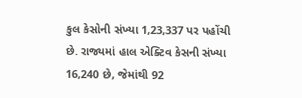કુલ કેસોની સંખ્યા 1,23,337 પર પહોંચી છે. રાજ્યમાં હાલ એક્ટિવ કેસની સંખ્યા 16,240 છે, જેમાંથી 92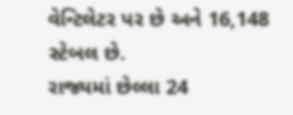વેન્ટિલેટર પર છે અને 16,148 સ્ટેબલ છે.
રાજ્યમાં છેલ્લા 24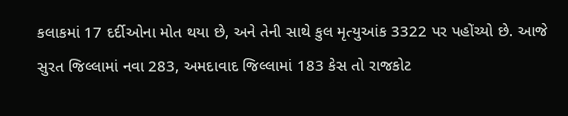કલાકમાં 17 દર્દીઓના મોત થયા છે, અને તેની સાથે કુલ મૃત્યુઆંક 3322 પર પહોંચ્યો છે. આજે સુરત જિલ્લામાં નવા 283, અમદાવાદ જિલ્લામાં 183 કેસ તો રાજકોટ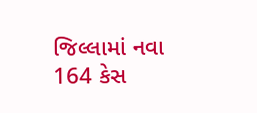જિલ્લામાં નવા 164 કેસ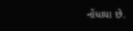નોંધાયા છે.